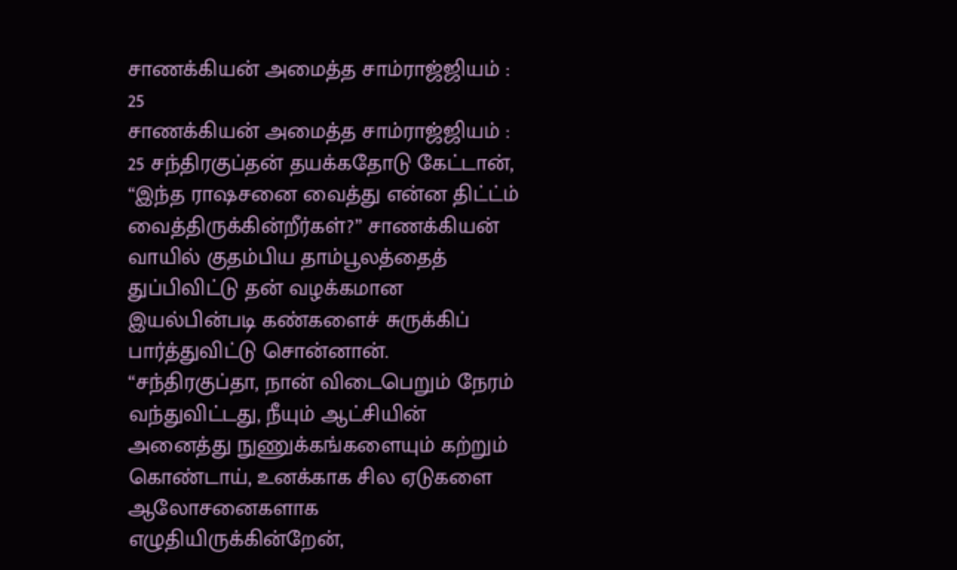சாணக்கியன் அமைத்த சாம்ராஜ்ஜியம் : 25
சாணக்கியன் அமைத்த சாம்ராஜ்ஜியம் : 25 சந்திரகுப்தன் தயக்கதோடு கேட்டான், “இந்த ராஷசனை வைத்து என்ன திட்ட்ம் வைத்திருக்கின்றீர்கள்?” சாணக்கியன் வாயில் குதம்பிய தாம்பூலத்தைத் துப்பிவிட்டு தன் வழக்கமான இயல்பின்படி கண்களைச் சுருக்கிப் பார்த்துவிட்டு சொன்னான். “சந்திரகுப்தா, நான் விடைபெறும் நேரம் வந்துவிட்டது, நீயும் ஆட்சியின் அனைத்து நுணுக்கங்களையும் கற்றும் கொண்டாய், உனக்காக சில ஏடுகளை ஆலோசனைகளாக எழுதியிருக்கின்றேன்,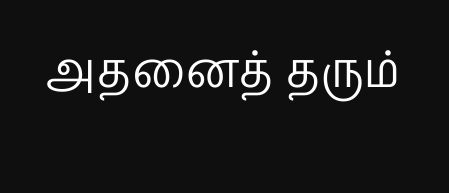அதனைத் தரும்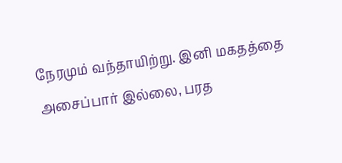நேரமும் வந்தாயிற்று. இனி மகதத்தை அசைப்பார் இல்லை, பரத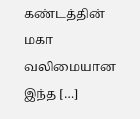கண்டத்தின் மகா வலிமையான இந்த […]